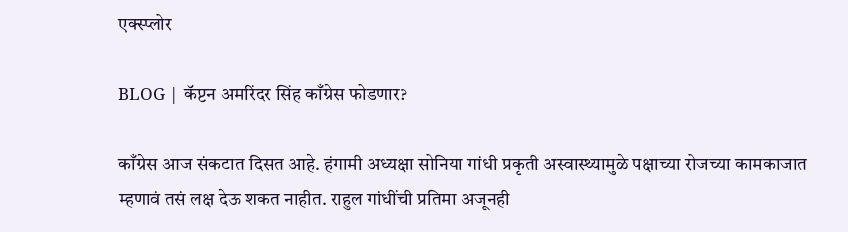एक्स्प्लोर

BLOG | कॅप्टन अमरिंदर सिंह काँग्रेस फोडणार?

काँग्रेस आज संकटात दिसत आहे. हंगामी अध्यक्षा सोनिया गांधी प्रकृती अस्वास्थ्यामुळे पक्षाच्या रोजच्या कामकाजात म्हणावं तसं लक्ष देऊ शकत नाहीत. राहुल गांधींची प्रतिमा अजूनही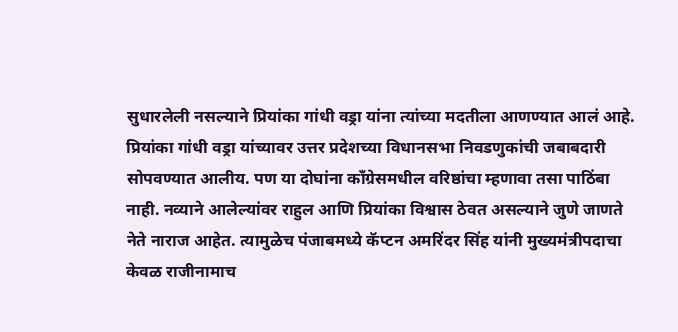सुधारलेली नसल्याने प्रियांका गांधी वड्रा यांना त्यांच्या मदतीला आणण्यात आलं आहे. प्रियांका गांधी वड्रा यांच्यावर उत्तर प्रदेशच्या विधानसभा निवडणुकांची जबाबदारी सोपवण्यात आलीय. पण या दोघांना काँग्रेसमधील वरिष्ठांचा म्हणावा तसा पाठिंबा नाही. नव्याने आलेल्यांवर राहुल आणि प्रियांका विश्वास ठेवत असल्याने जुणे जाणते नेते नाराज आहेत. त्यामुळेच पंजाबमध्ये कॅप्टन अमरिंदर सिंह यांनी मुख्यमंत्रीपदाचा केवळ राजीनामाच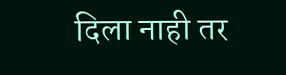दिला नाही तर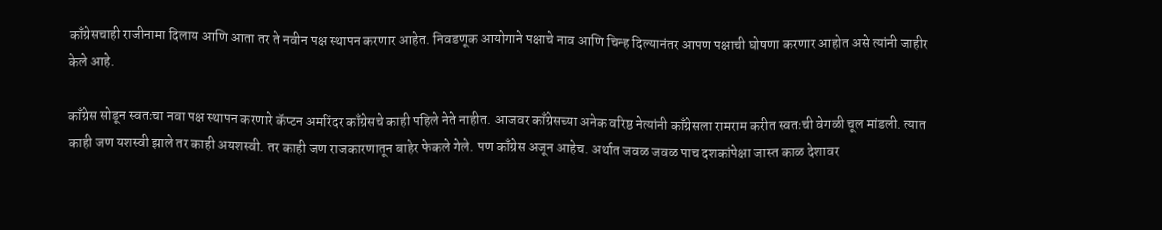काँग्रेसचाही राजीनामा दिलाय आणि आता तर ते नवीन पक्ष स्थापन करणार आहेत. निवडणूक आयोगाने पक्षाचे नाव आणि चिन्ह दिल्यानंतर आपण पक्षाची घोषणा करणार आहोत असे त्यांनी जाहीर केले आहे.

काँग्रेस सोडून स्वतःचा नवा पक्ष स्थापन करणारे कॅप्टन अमरिंदर काँग्रेसचे काही पहिले नेते नाहीत. आजवर काँग्रेसच्या अनेक वरिष्ठ नेत्यांनी काँग्रेसला रामराम करीत स्वतःची वेगळी चूल मांडली. त्यात काही जण यशस्वी झाले तर काही अयशस्वी. तर काही जण राजकारणातून बाहेर फेकले गेले. पण काँग्रेस अजून आहेच. अर्थात जवळ जवळ पाच दशकांपेक्षा जास्त काळ देशावर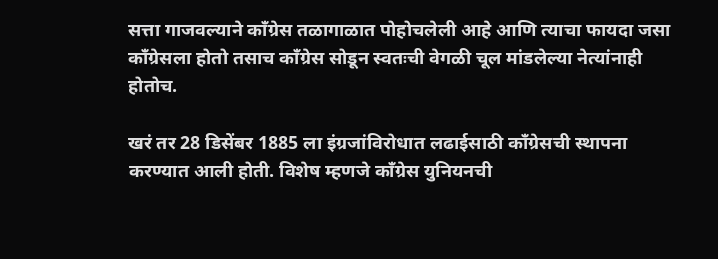सत्ता गाजवल्याने काँग्रेस तळागाळात पोहोचलेली आहे आणि त्याचा फायदा जसा काँग्रेसला होतो तसाच काँग्रेस सोडून स्वतःची वेगळी चूल मांडलेल्या नेत्यांनाही होतोच.

खरं तर 28 डिसेंबर 1885 ला इंग्रजांविरोधात लढाईसाठी काँग्रेसची स्थापना करण्यात आली होती. विशेष म्हणजे काँग्रेस युनियनची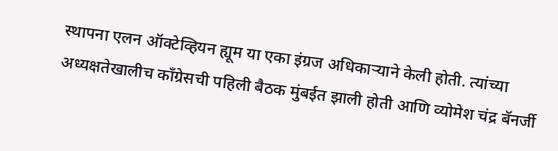स्थापना एलन ऑक्टेव्हियन ह्यूम या एका इंग्रज अधिकाऱ्याने केली होती. त्यांच्या अध्यक्षतेखालीच काँग्रेसची पहिली बैठक मुंबईत झाली होती आणि व्योमेश चंद्र बॅनर्जी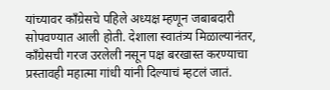यांच्यावर काँग्रेसचे पहिले अध्यक्ष म्हणून जबाबदारी सोपवण्यात आली होती. देशाला स्वातंत्र्य मिळाल्यानंतर, काँग्रेसची गरज उरलेली नसून पक्ष बरखास्त करण्याचा प्रस्तावही महात्मा गांधी यांनी दिल्याचं म्हटलं जातं.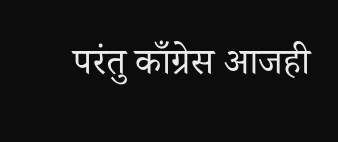परंतु काँग्रेस आजही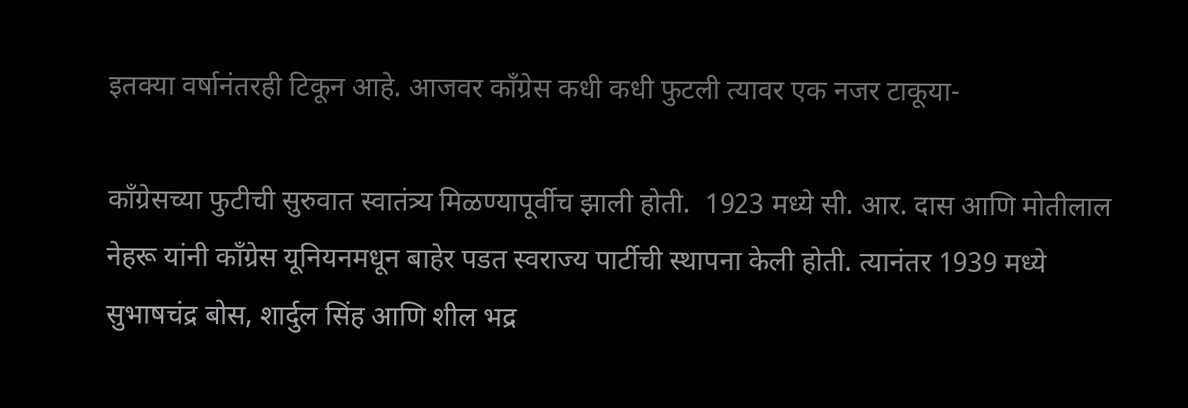इतक्या वर्षानंतरही टिकून आहे. आजवर काँग्रेस कधी कधी फुटली त्यावर एक नजर टाकूया-

काँग्रेसच्या फुटीची सुरुवात स्वातंत्र्य मिळण्यापूर्वीच झाली होती.  1923 मध्ये सी. आर. दास आणि मोतीलाल नेहरू यांनी काँग्रेस यूनियनमधून बाहेर पडत स्वराज्य पार्टीची स्थापना केली होती. त्यानंतर 1939 मध्ये सुभाषचंद्र बोस, शार्दुल सिंह आणि शील भद्र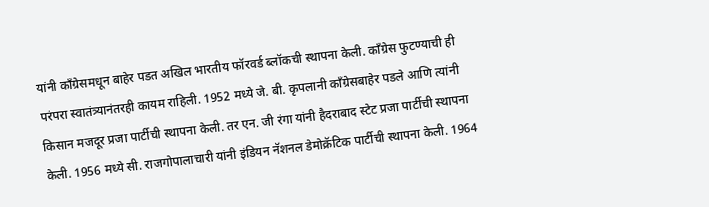यांनी काँग्रेसमधून बाहेर पडत अखिल भारतीय फॉरवर्ड ब्लॉकची स्थापना केली. काँग्रेस फुटण्याची ही परंपरा स्वातंत्र्यानंतरही कायम राहिली. 1952 मध्ये जे. बी. कृपलानी काँग्रेसबाहेर पडले आणि त्यांनी किसान मजदूर प्रजा पार्टीची स्थापना केली. तर एन. जी रंगा यांनी हैदराबाद स्टेट प्रजा पार्टीची स्थापना केली. 1956 मध्ये सी. राजगोपालाचारी यांनी इंडियन नॅशनल डेमोक्रॅटिक पार्टीची स्थापना केली. 1964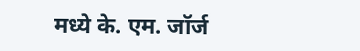मध्ये के. एम. जॉर्ज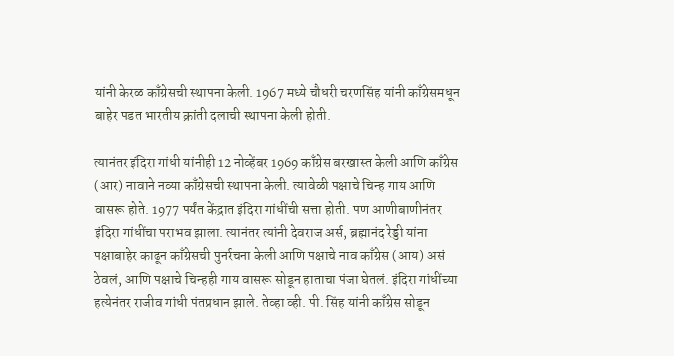यांनी केरळ काँग्रेसची स्थापना केली. 1967 मध्ये चौधरी चरणसिंह यांनी काँग्रेसमधून बाहेर पडत भारतीय क्रांती दलाची स्थापना केली होती.

त्यानंतर इंदिरा गांधी यांनीही 12 नोव्हेंबर 1969 काँग्रेस बरखास्त केली आणि काँग्रेस (आर) नावाने नव्या काँग्रेसची स्थापना केली. त्यावेळी पक्षाचे चिन्ह गाय आणि वासरू होते. 1977 पर्यंत केंद्रात इंदिरा गांधींची सत्ता होती. पण आणीबाणीनंतर इंदिरा गांधींचा पराभव झाला. त्यानंतर त्यांनी देवराज अर्स, ब्रह्मानंद रेड्डी यांना पक्षाबाहेर काढून काँग्रेसची पुनर्रचना केली आणि पक्षाचे नाव काँग्रेस (आय) असं ठेवलं, आणि पक्षाचे चिन्हही गाय वासरू सोडून हाताचा पंजा घेतलं. इंदिरा गांधींच्या हत्येनंतर राजीव गांधी पंतप्रधान झाले. तेव्हा व्ही. पी. सिंह यांनी काँग्रेस सोडून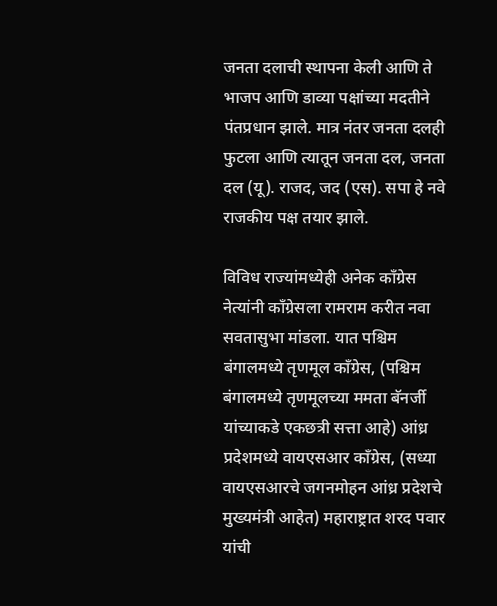जनता दलाची स्थापना केली आणि ते भाजप आणि डाव्या पक्षांच्या मदतीने पंतप्रधान झाले. मात्र नंतर जनता दलही फुटला आणि त्यातून जनता दल, जनता दल (यू). राजद, जद (एस). सपा हे नवे राजकीय पक्ष तयार झाले.

विविध राज्यांमध्येही अनेक काँग्रेस नेत्यांनी काँग्रेसला रामराम करीत नवा सवतासुभा मांडला. यात पश्चिम बंगालमध्ये तृणमूल काँग्रेस, (पश्चिम बंगालमध्ये तृणमूलच्या ममता बॅनर्जी यांच्याकडे एकछत्री सत्ता आहे) आंध्र प्रदेशमध्ये वायएसआर काँग्रेस, (सध्या वायएसआरचे जगनमोहन आंध्र प्रदेशचे मुख्यमंत्री आहेत) महाराष्ट्रात शरद पवार यांची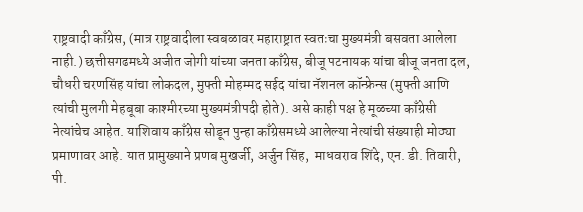राष्ट्रवादी काँग्रेस, (मात्र राष्ट्रवादीला स्वबळावर महाराष्ट्रात स्वतःचा मुख्यमंत्री बसवता आलेला नाही.) छत्तीसगढमध्ये अजीत जोगी यांच्या जनता काँग्रेस, बीजू पटनायक यांचा बीजू जनता दल, चौधरी चरणसिंह यांचा लोकदल, मुफ्ती मोहम्मद सईद यांचा नॅशनल कॉन्फ्रेन्स (मुफ्ती आणि त्यांची मुलगी मेहबूबा काश्मीरच्या मुख्यमंत्रीपदी होते). असे काही पक्ष हे मूळच्या काँग्रेसी नेत्यांचेच आहेत. याशिवाय काँग्रेस सोडून पुन्हा काँग्रेसमध्ये आलेल्या नेत्यांची संख्याही मोठ्या प्रमाणावर आहे. यात प्रामुख्याने प्रणब मुखर्जी, अर्जुन सिंह,  माधवराव शिंदे, एन. डी. तिवारी, पी.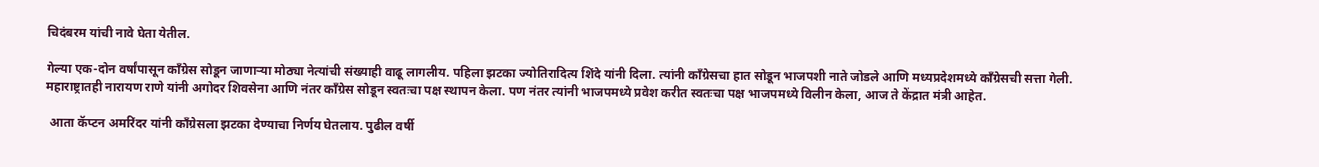चिदंबरम यांची नावे घेता येतील.

गेल्या एक-दोन वर्षांपासून काँग्रेस सोडून जाणाऱ्या मोठ्या नेत्यांची संख्याही वाढू लागलीय. पहिला झटका ज्योतिरादित्य शिंदे यांनी दिला. त्यांनी काँग्रेसचा हात सोडून भाजपशी नाते जोडले आणि मध्यप्रदेशमध्ये काँग्रेसची सत्ता गेली. महाराष्ट्रातही नारायण राणे यांनी अगोदर शिवसेना आणि नंतर काँग्रेस सोडून स्वतःचा पक्ष स्थापन केला. पण नंतर त्यांनी भाजपमध्ये प्रवेश करीत स्वतःचा पक्ष भाजपमध्ये विलीन केला, आज ते केंद्रात मंत्री आहेत.

 आता कॅप्टन अमरिंदर यांनी काँग्रेसला झटका देण्याचा निर्णय घेतलाय. पुढील वर्षी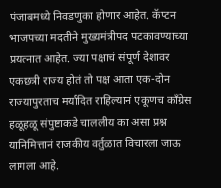पंजाबमध्ये निवडणुका होणार आहेत. कॅप्टन भाजपच्या मदतीने मुख्यमंत्रीपद पटकावण्याच्या प्रयत्नात आहेत. ज्या पक्षाचं संपूर्ण देशावर एकछत्री राज्य होतं तो पक्ष आता एक-दोन राज्यापुरताच मर्यादित राहिल्यानं एकूणच काँग्रेस हळूहळू संपुष्टाकडे चाललीय का असा प्रश्न यानिमित्तानं राजकीय वर्तुळात विचारला जाऊ लागला आहे.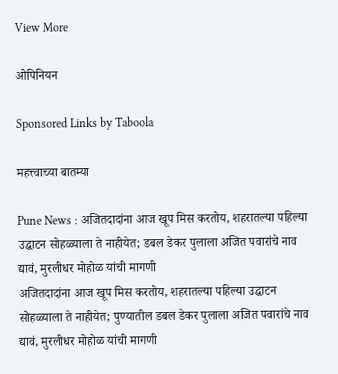View More

ओपिनियन

Sponsored Links by Taboola

महत्त्वाच्या बातम्या

Pune News : अजितदादांना आज खूप मिस करतोय, शहरातल्या पहिल्या उद्घाटन सोहळ्याला ते नाहीयेत; डबल डेकर पुलाला अजित पवारांचे नाव द्यावं, मुरलीधर मोहोळ यांची मागणी
अजितदादांना आज खूप मिस करतोय, शहरातल्या पहिल्या उद्घाटन सोहळ्याला ते नाहीयेत; पुण्यातील डबल डेकर पुलाला अजित पवारांचे नाव द्यावं, मुरलीधर मोहोळ यांची मागणी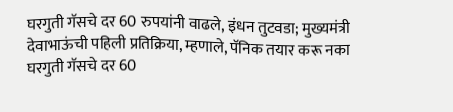घरगुती गॅसचे दर 60 रुपयांनी वाढले, इंधन तुटवडा; मुख्यमंत्री देवाभाऊंची पहिली प्रतिक्रिया, म्हणाले, पॅनिक तयार करू नका
घरगुती गॅसचे दर 60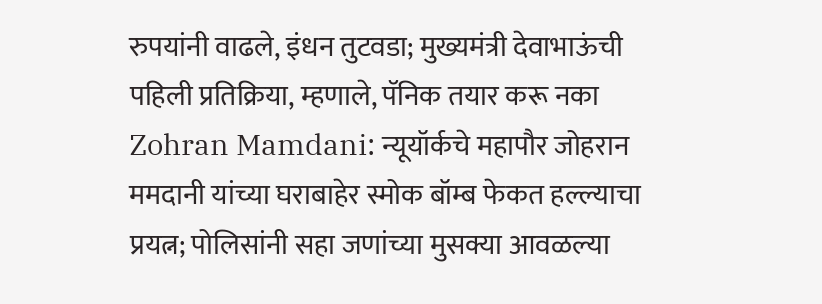रुपयांनी वाढले, इंधन तुटवडा; मुख्यमंत्री देवाभाऊंची पहिली प्रतिक्रिया, म्हणाले, पॅनिक तयार करू नका
Zohran Mamdani: न्यूयॉर्कचे महापौर जोहरान ममदानी यांच्या घराबाहेर स्मोक बॉम्ब फेकत हल्ल्याचा प्रयत्न; पोलिसांनी सहा जणांच्या मुसक्या आवळल्या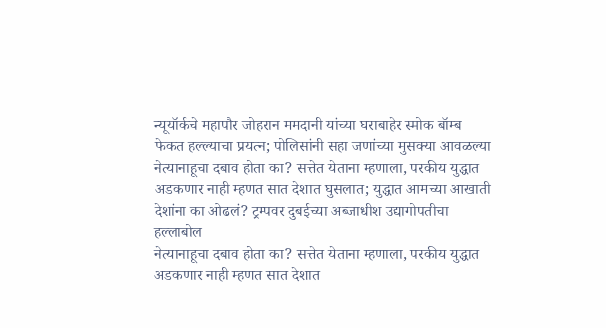न्यूयॉर्कचे महापौर जोहरान ममदानी यांच्या घराबाहेर स्मोक बॉम्ब फेकत हल्ल्याचा प्रयत्न; पोलिसांनी सहा जणांच्या मुसक्या आवळल्या
नेत्यानाहूचा दबाव होता का? सत्तेत येताना म्हणाला, परकीय युद्धात अडकणार नाही म्हणत सात देशात घुसलात; युद्धात आमच्या आखाती देशांना का ओढलं? ट्रम्पवर दुबईच्या अब्जाधीश उद्यागोपतीचा हल्लाबोल
नेत्यानाहूचा दबाव होता का? सत्तेत येताना म्हणाला, परकीय युद्धात अडकणार नाही म्हणत सात देशात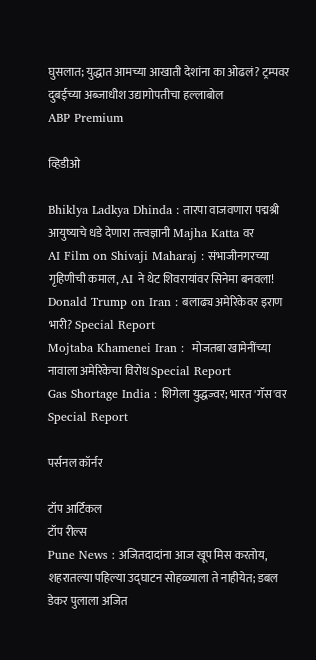घुसलात; युद्धात आमच्या आखाती देशांना का ओढलं? ट्रम्पवर दुबईच्या अब्जाधीश उद्यागोपतीचा हल्लाबोल
ABP Premium

व्हिडीओ

Bhiklya Ladkya Dhinda : तारपा वाजवणारा पद्मश्री आयुष्याचे धडे देणारा तत्त्वज्ञानी Majha Katta वर
AI Film on Shivaji Maharaj : संभाजीनगरच्या गृहिणीची कमाल, AI ने थेट शिवरायांवर सिनेमा बनवला!
Donald Trump on Iran : बलाढ्य अमेरिकेवर इराण भारी? Special Report
Mojtaba Khamenei Iran :  मोजतबा खामेनींच्या नावाला अमेरिकेचा विरोध Special Report
Gas Shortage India : शिगेला युद्धज्वर; भारत 'गॅस'वर Special Report

पर्सनल कॉर्नर

टॉप आर्टिकल
टॉप रील्स
Pune News : अजितदादांना आज खूप मिस करतोय, शहरातल्या पहिल्या उद्घाटन सोहळ्याला ते नाहीयेत; डबल डेकर पुलाला अजित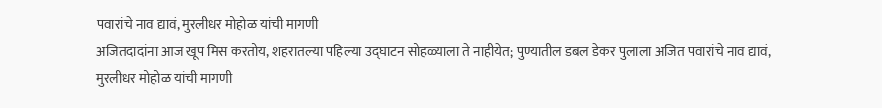पवारांचे नाव द्यावं, मुरलीधर मोहोळ यांची मागणी
अजितदादांना आज खूप मिस करतोय, शहरातल्या पहिल्या उद्घाटन सोहळ्याला ते नाहीयेत; पुण्यातील डबल डेकर पुलाला अजित पवारांचे नाव द्यावं, मुरलीधर मोहोळ यांची मागणी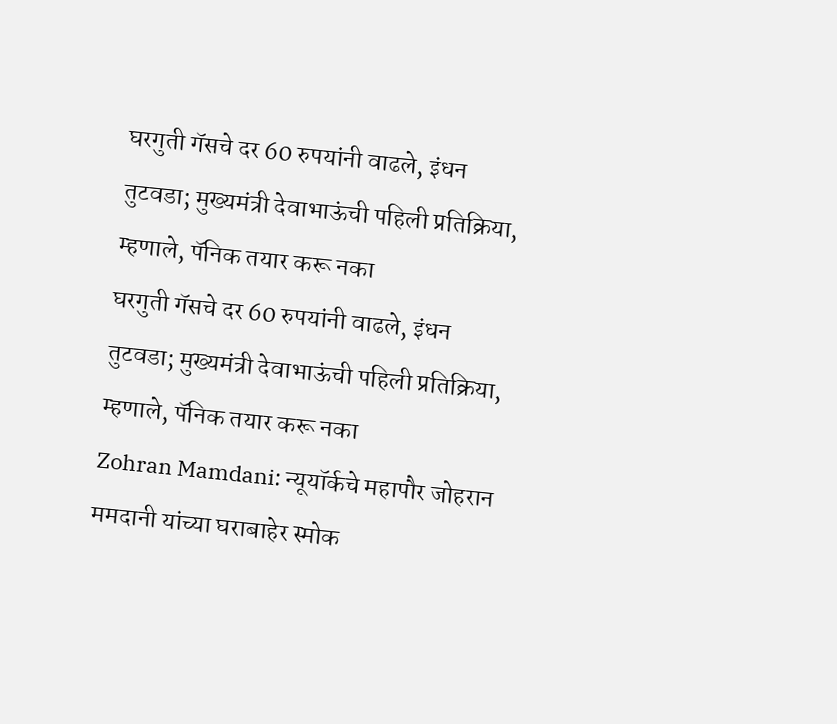घरगुती गॅसचे दर 60 रुपयांनी वाढले, इंधन तुटवडा; मुख्यमंत्री देवाभाऊंची पहिली प्रतिक्रिया, म्हणाले, पॅनिक तयार करू नका
घरगुती गॅसचे दर 60 रुपयांनी वाढले, इंधन तुटवडा; मुख्यमंत्री देवाभाऊंची पहिली प्रतिक्रिया, म्हणाले, पॅनिक तयार करू नका
Zohran Mamdani: न्यूयॉर्कचे महापौर जोहरान ममदानी यांच्या घराबाहेर स्मोक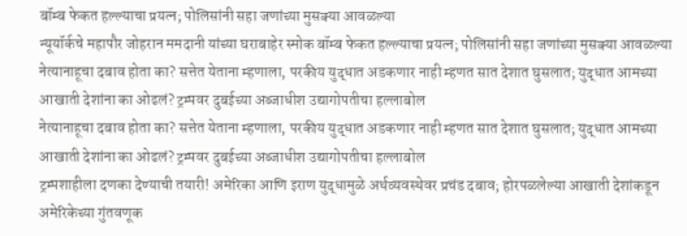बॉम्ब फेकत हल्ल्याचा प्रयत्न; पोलिसांनी सहा जणांच्या मुसक्या आवळल्या
न्यूयॉर्कचे महापौर जोहरान ममदानी यांच्या घराबाहेर स्मोक बॉम्ब फेकत हल्ल्याचा प्रयत्न; पोलिसांनी सहा जणांच्या मुसक्या आवळल्या
नेत्यानाहूचा दबाव होता का? सत्तेत येताना म्हणाला, परकीय युद्धात अडकणार नाही म्हणत सात देशात घुसलात; युद्धात आमच्या आखाती देशांना का ओढलं? ट्रम्पवर दुबईच्या अब्जाधीश उद्यागोपतीचा हल्लाबोल
नेत्यानाहूचा दबाव होता का? सत्तेत येताना म्हणाला, परकीय युद्धात अडकणार नाही म्हणत सात देशात घुसलात; युद्धात आमच्या आखाती देशांना का ओढलं? ट्रम्पवर दुबईच्या अब्जाधीश उद्यागोपतीचा हल्लाबोल
ट्रम्पशाहीला दणका देण्याची तयारी! अमेरिका आणि इराण युद्धामुळे अर्थव्यवस्थेवर प्रचंड दबाव; होरपळलेल्या आखाती देशांकडून अमेरिकेच्या गुंतवणूक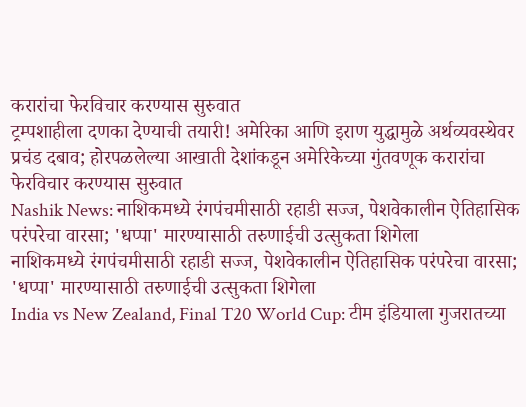करारांचा फेरविचार करण्यास सुरुवात
ट्रम्पशाहीला दणका देण्याची तयारी! अमेरिका आणि इराण युद्धामुळे अर्थव्यवस्थेवर प्रचंड दबाव; होरपळलेल्या आखाती देशांकडून अमेरिकेच्या गुंतवणूक करारांचा फेरविचार करण्यास सुरुवात
Nashik News: नाशिकमध्ये रंगपंचमीसाठी रहाडी सज्ज, पेशवेकालीन ऐतिहासिक परंपरेचा वारसा; 'धप्पा' मारण्यासाठी तरुणाईची उत्सुकता शिगेला
नाशिकमध्ये रंगपंचमीसाठी रहाडी सज्ज, पेशवेकालीन ऐतिहासिक परंपरेचा वारसा; 'धप्पा' मारण्यासाठी तरुणाईची उत्सुकता शिगेला
India vs New Zealand, Final T20 World Cup: टीम इंडियाला गुजरातच्या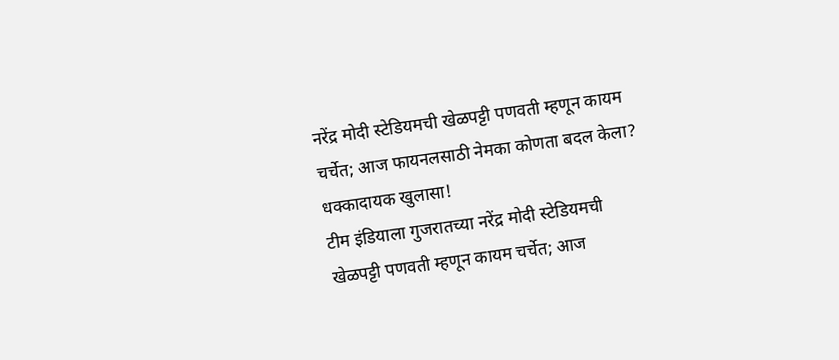नरेंद्र मोदी स्टेडियमची खेळपट्टी पणवती म्हणून कायम चर्चेत; आज फायनलसाठी नेमका कोणता बदल केला? धक्कादायक खुलासा!
टीम इंडियाला गुजरातच्या नरेंद्र मोदी स्टेडियमची खेळपट्टी पणवती म्हणून कायम चर्चेत; आज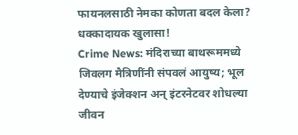फायनलसाठी नेमका कोणता बदल केला? धक्कादायक खुलासा!
Crime News: मंदिराच्या बाथरूममध्ये जिवलग मैत्रिणींनी संपवलं आयुष्य; भूल देण्याचे इंजेक्शन अन् इंटरनेटवर शोधल्या जीवन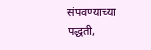संपवण्याच्या पद्धती,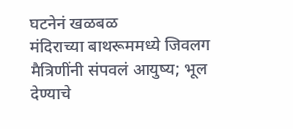घटनेनं खळबळ
मंदिराच्या बाथरूममध्ये जिवलग मैत्रिणींनी संपवलं आयुष्य; भूल देण्याचे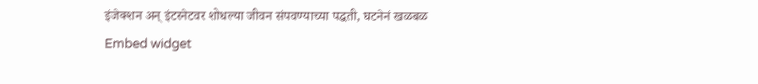इंजेक्शन अन् इंटरनेटवर शोधल्या जीवन संपवण्याच्या पद्धती, घटनेनं खळबळ
Embed widget